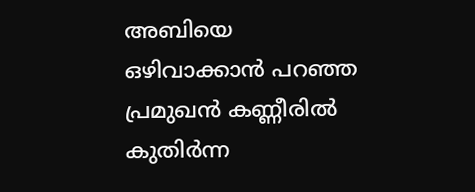അബിയെ ഒഴിവാക്കാന്‍ പറഞ്ഞ പ്രമുഖന്‍ കണ്ണീരില്‍ കുതിര്‍ന്ന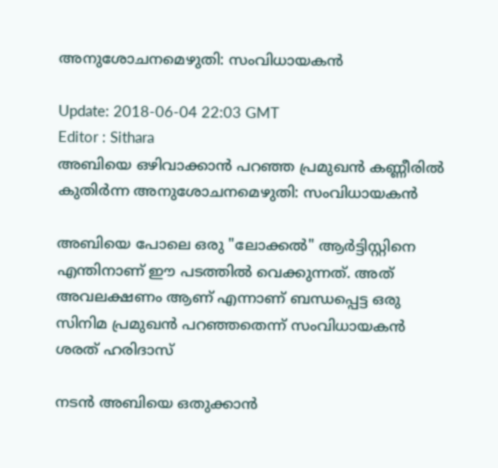അനുശോചനമെഴുതി: സംവിധായകന്‍

Update: 2018-06-04 22:03 GMT
Editor : Sithara
അബിയെ ഒഴിവാക്കാന്‍ പറഞ്ഞ പ്രമുഖന്‍ കണ്ണീരില്‍ കുതിര്‍ന്ന അനുശോചനമെഴുതി: സംവിധായകന്‍

അബിയെ പോലെ ഒരു "ലോക്കൽ" ആർട്ടിസ്റ്റിനെ എന്തിനാണ് ഈ പടത്തിൽ വെക്കുന്നത്. അത് അവലക്ഷണം ആണ് എന്നാണ് ബന്ധപ്പെട്ട ഒരു സിനിമ പ്രമുഖൻ പറഞ്ഞതെന്ന് സംവിധായകന്‍ ശരത് ഹരിദാസ്

നടന്‍ അബിയെ ഒതുക്കാന്‍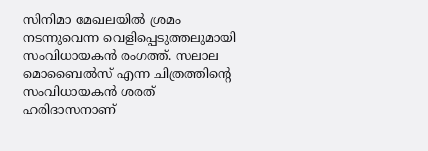സിനിമാ മേഖലയില്‍ ശ്രമം നടന്നുവെന്ന വെളിപ്പെടുത്തലുമായി സംവിധായകന്‍ രംഗത്ത്. സലാല മൊബൈല്‍സ് എന്ന ചിത്രത്തിന്‍റെ സംവിധായകന്‍ ശരത് ഹരിദാസനാണ്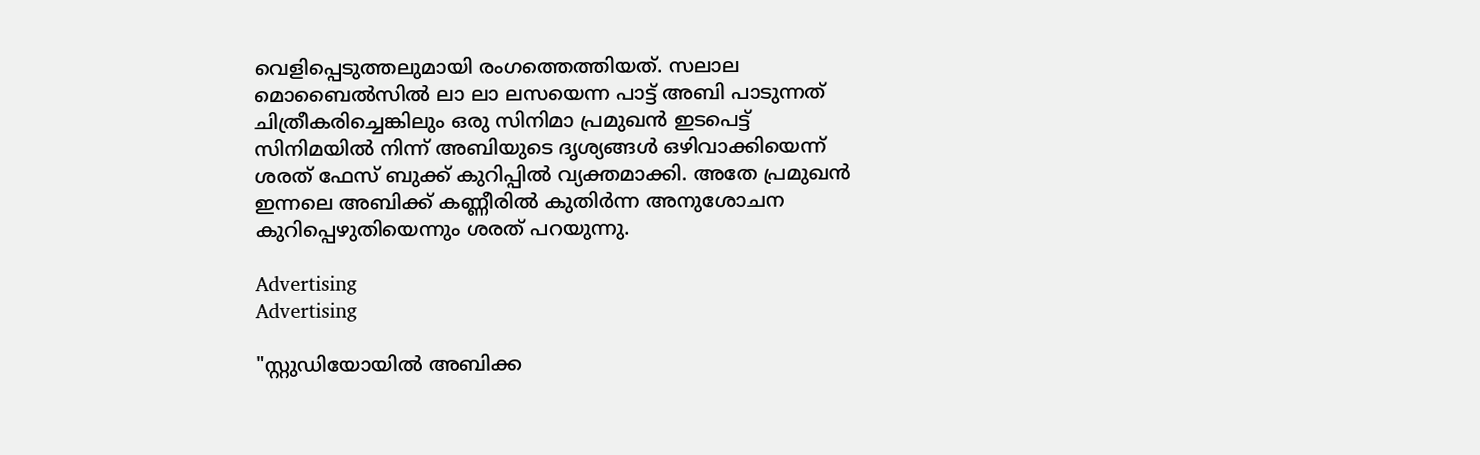വെളിപ്പെടുത്തലുമായി രംഗത്തെത്തിയത്. സലാല മൊബൈല്‍സില്‍ ലാ ലാ ലസയെന്ന പാട്ട് അബി പാടുന്നത് ചിത്രീകരിച്ചെങ്കിലും ഒരു സിനിമാ പ്രമുഖന്‍ ഇടപെട്ട് സിനിമയില്‍ നിന്ന് അബിയുടെ ദൃശ്യങ്ങള്‍ ഒഴിവാക്കിയെന്ന് ശരത് ഫേസ് ബുക്ക് കുറിപ്പില്‍ വ്യക്തമാക്കി. അതേ പ്രമുഖന്‍ ഇന്നലെ അബിക്ക് കണ്ണീരില്‍ കുതിര്‍ന്ന അനുശോചന കുറിപ്പെഴുതിയെന്നും ശരത് പറയുന്നു.

Advertising
Advertising

"സ്റ്റുഡിയോയിൽ അബിക്ക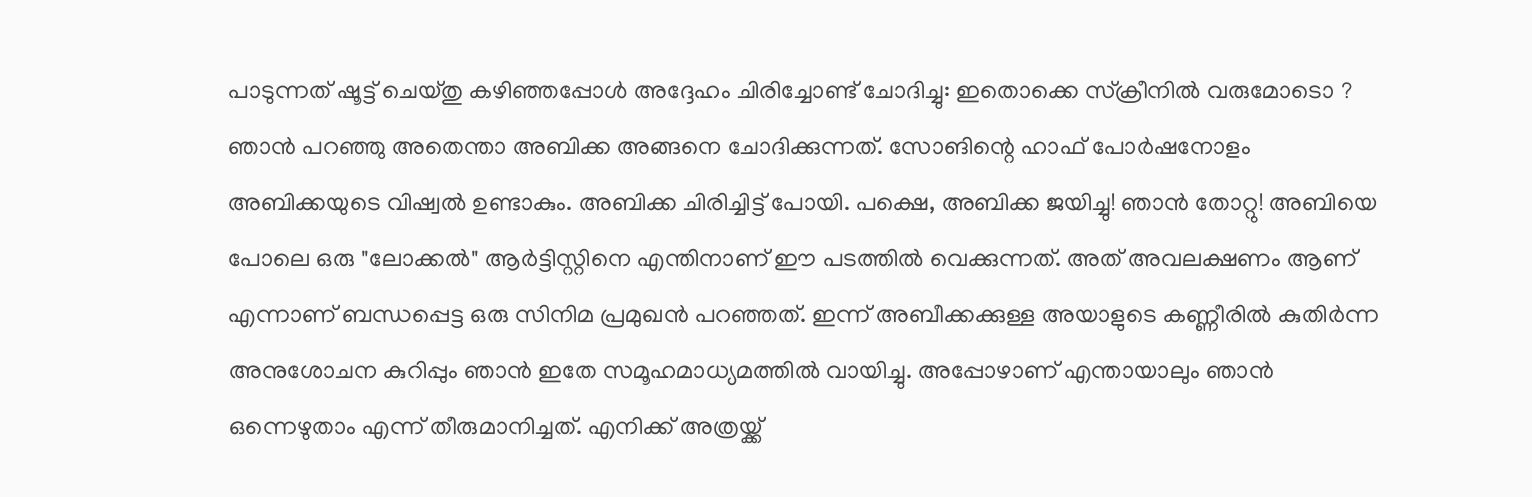പാടുന്നത് ഷൂട്ട് ചെയ്തു കഴിഞ്ഞപ്പോൾ അദ്ദേഹം ചിരിച്ചോണ്ട് ചോദിച്ചു: ഇതൊക്കെ സ്‌ക്രീനിൽ വരുമോടൊ ? ഞാൻ പറഞ്ഞു അതെന്താ അബിക്ക അങ്ങനെ ചോദിക്കുന്നത്. സോങിന്റെ ഹാഫ് പോർഷനോളം അബിക്കയുടെ വിഷ്വൽ ഉണ്ടാകും. അബിക്ക ചിരിച്ചിട്ട് പോയി. പക്ഷെ, അബിക്ക ജയിച്ചു! ഞാൻ തോറ്റു! അബിയെ പോലെ ഒരു "ലോക്കൽ" ആർട്ടിസ്റ്റിനെ എന്തിനാണ് ഈ പടത്തിൽ വെക്കുന്നത്. അത് അവലക്ഷണം ആണ് എന്നാണ് ബന്ധപ്പെട്ട ഒരു സിനിമ പ്രമുഖൻ പറഞ്ഞത്. ഇന്ന് അബീക്കക്കുള്ള അയാളുടെ കണ്ണീരിൽ കുതിർന്ന അനുശോചന കുറിപ്പും ഞാൻ ഇതേ സമൂഹമാധ്യമത്തിൽ വായിച്ചു. അപ്പോഴാണ് എന്തായാലും ഞാൻ ഒന്നെഴുതാം എന്ന് തീരുമാനിച്ചത്. എനിക്ക് അത്രയ്ക്ക്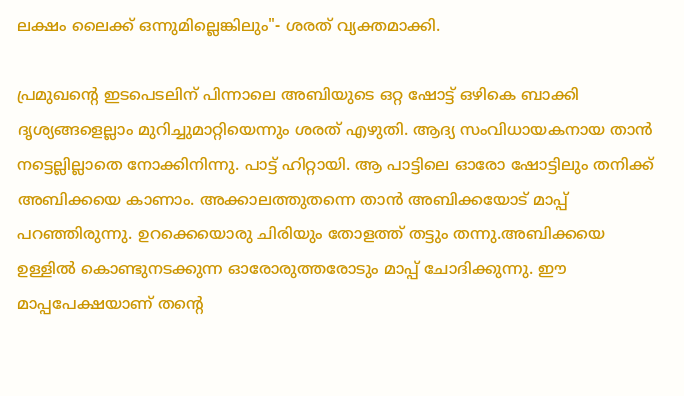ലക്ഷം ലൈക്ക് ഒന്നുമില്ലെങ്കിലും"- ശരത് വ്യക്തമാക്കി.

പ്രമുഖന്‍റെ ഇടപെടലിന് പിന്നാലെ അബിയുടെ ഒറ്റ ഷോട്ട് ഒഴികെ ബാക്കി ദൃശ്യങ്ങളെല്ലാം മുറിച്ചുമാറ്റിയെന്നും ശരത് എഴുതി. ആദ്യ സംവിധായകനായ താന്‍ നട്ടെല്ലില്ലാതെ നോക്കിനിന്നു. പാട്ട് ഹിറ്റായി. ആ പാട്ടിലെ ഓരോ ഷോട്ടിലും തനിക്ക് അബിക്കയെ കാണാം. അക്കാലത്തുതന്നെ താന്‍ അബിക്കയോട് മാപ്പ് പറഞ്ഞിരുന്നു. ഉറക്കെയൊരു ചിരിയും തോളത്ത് തട്ടും തന്നു.അബിക്കയെ ഉള്ളില്‍ കൊണ്ടുനടക്കുന്ന ഓരോരുത്തരോടും മാപ്പ് ചോദിക്കുന്നു. ഈ മാപ്പപേക്ഷയാണ് തന്‍റെ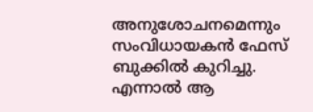അനുശോചനമെന്നും സംവിധായകന്‍ ഫേസ് ബുക്കില്‍ കുറിച്ചു. എന്നാല്‍ ആ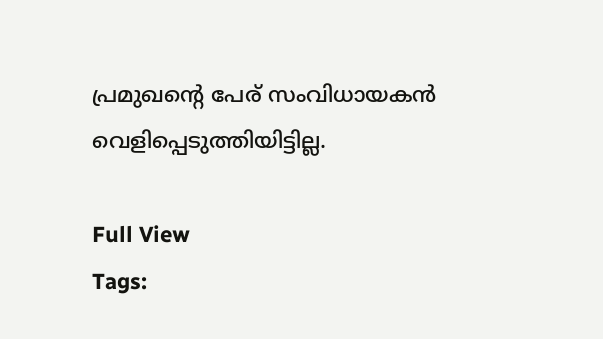പ്രമുഖന്‍റെ പേര് സംവിധായകന്‍ വെളിപ്പെടുത്തിയിട്ടില്ല.

Full View
Tags: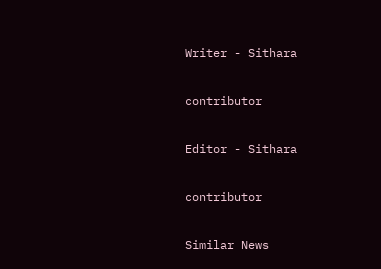Writer - Sithara

contributor

Editor - Sithara

contributor

Similar News